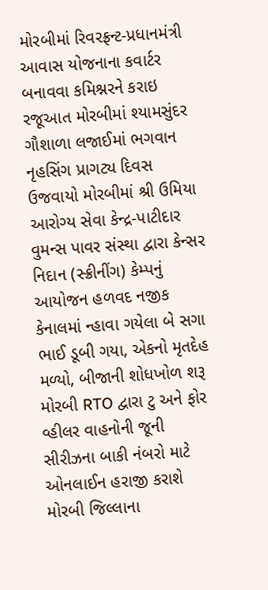મોરબીમાં રિવરફ્રન્ટ-પ્રધાનમંત્રી આવાસ યોજનાના કવાર્ટર બનાવવા કમિશ્નરને કરાઇ રજૂઆત મોરબીમાં શ્યામસુંદર ગૌશાળા લજાઈમાં ભગવાન નૃહસિંગ પ્રાગટ્ય દિવસ ઉજવાયો મોરબીમાં શ્રી ઉમિયા આરોગ્ય સેવા કેન્દ્ર-પાટીદાર વુમન્સ પાવર સંસ્થા દ્વારા કેન્સર નિદાન (સ્ક્રીનીંગ) કેમ્પનું આયોજન હળવદ નજીક કેનાલમાં ન્હાવા ગયેલા બે સગા ભાઈ ડૂબી ગયા, એકનો મૃતદેહ મળ્યો, બીજાની શોધખોળ શરૂ મોરબી RTO દ્વારા ટુ અને ફોર વ્હીલર વાહનોની જૂની સીરીઝના બાકી નંબરો માટે ઓનલાઈન હરાજી કરાશે મોરબી જિલ્લાના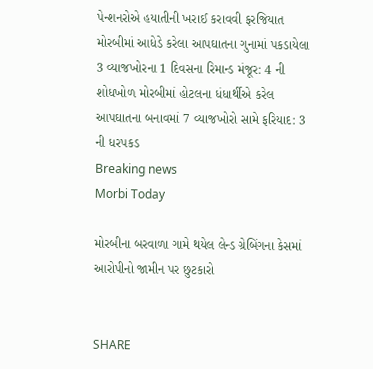પેન્શનરોએ હયાતીની ખરાઈ કરાવવી ફરજિયાત મોરબીમાં આધેડે કરેલા આપઘાતના ગુનામાં પકડાયેલા 3 વ્યાજખોરના 1 દિવસના રિમાન્ડ મંજૂર: 4 ની શોધખોળ મોરબીમાં હોટલના ધંધાર્થીએ કરેલ આપઘાતના બનાવમાં 7 વ્યાજખોરો સામે ફરિયાદ: 3 ની ધરપકડ
Breaking news
Morbi Today

મોરબીના બરવાળા ગામે થયેલ લેન્ડ ગ્રેબિંગના કેસમાં આરોપીનો જામીન પર છુટકારો


SHARE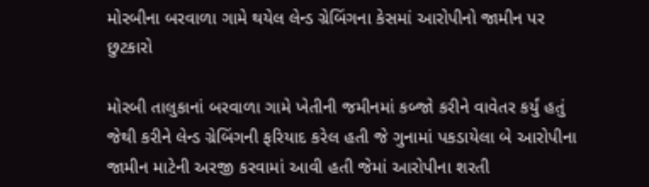મોરબીના બરવાળા ગામે થયેલ લેન્ડ ગ્રેબિંગના કેસમાં આરોપીનો જામીન પર છુટકારો

મોરબી તાલુકાનાં બરવાળા ગામે ખેતીની જમીનમાં કબ્જો કરીને વાવેતર કર્યું હતું જેથી કરીને લેન્ડ ગ્રેબિંગની ફરિયાદ કરેલ હતી જે ગુનામાં પકડાયેલા બે આરોપીના જામીન માટેની અરજી કરવામાં આવી હતી જેમાં આરોપીના શરતી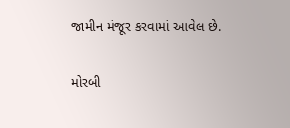જામીન મંજૂર કરવામાં આવેલ છે.

મોરબી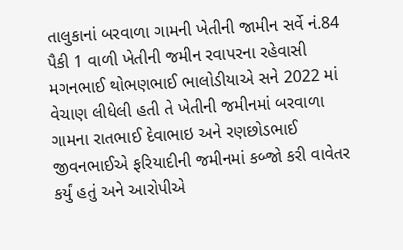તાલુકાનાં બરવાળા ગામની ખેતીની જામીન સર્વે નં.84 પૈકી 1 વાળી ખેતીની જમીન રવાપરના રહેવાસી મગનભાઈ થોભણભાઈ ભાલોડીયાએ સને 2022 માં વેચાણ લીધેલી હતી તે ખેતીની જમીનમાં બરવાળા ગામના રાતભાઈ દેવાભાઇ અને રણછોડભાઈ જીવનભાઈએ ફરિયાદીની જમીનમાં કબ્જો કરી વાવેતર કર્યું હતું અને આરોપીએ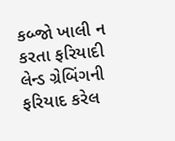કબ્જો ખાલી ન કરતા ફરિયાદી લેન્ડ ગ્રેબિંગની ફરિયાદ કરેલ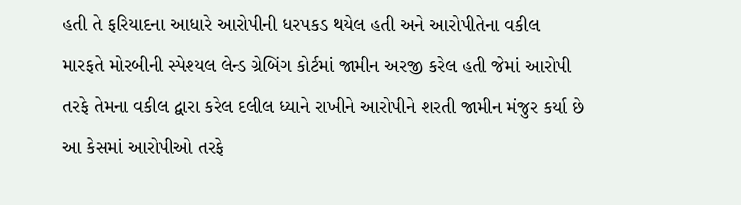હતી તે ફરિયાદના આધારે આરોપીની ધરપકડ થયેલ હતી અને આરોપીતેના વકીલ મારફતે મોરબીની સ્પેશ્યલ લેન્ડ ગ્રેબિંગ કોર્ટમાં જામીન અરજી કરેલ હતી જેમાં આરોપી તરફે તેમના વકીલ દ્વારા કરેલ દલીલ ધ્યાને રાખીને આરોપીને શરતી જામીન મંજુર કર્યા છે આ કેસમાં આરોપીઓ તરફે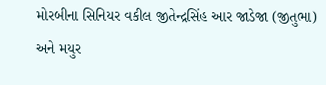મોરબીના સિનિયર વકીલ જીતેન્દ્રસિંહ આર જાડેજા (જીતુભા) અને મયુર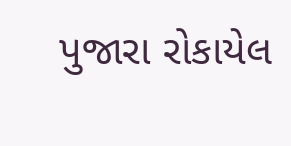પુજારા રોકાયેલ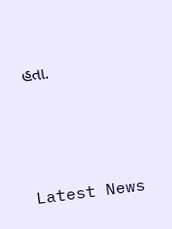હતા.






Latest News